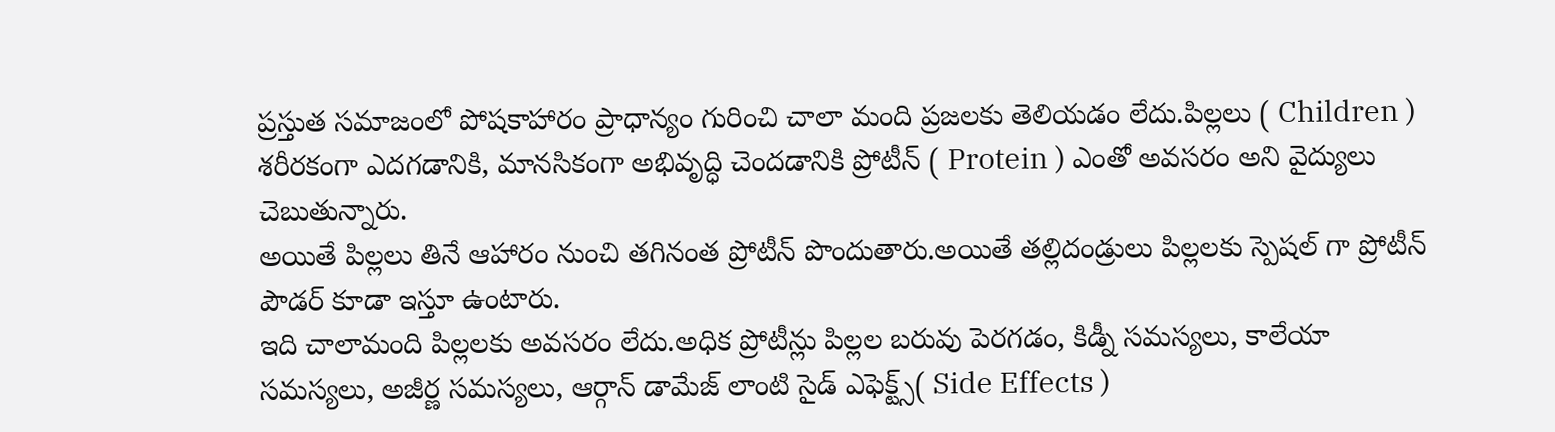ప్రస్తుత సమాజంలో పోషకాహారం ప్రాధాన్యం గురించి చాలా మంది ప్రజలకు తెలియడం లేదు.పిల్లలు ( Children ) శరీరకంగా ఎదగడానికి, మానసికంగా అభివృద్ధి చెందడానికి ప్రోటీన్ ( Protein ) ఎంతో అవసరం అని వైద్యులు చెబుతున్నారు.
అయితే పిల్లలు తినే ఆహారం నుంచి తగినంత ప్రోటీన్ పొందుతారు.అయితే తల్లిదండ్రులు పిల్లలకు స్పెషల్ గా ప్రోటీన్ పౌడర్ కూడా ఇస్తూ ఉంటారు.
ఇది చాలామంది పిల్లలకు అవసరం లేదు.అధిక ప్రోటీన్లు పిల్లల బరువు పెరగడం, కిడ్నీ సమస్యలు, కాలేయా సమస్యలు, అజీర్ణ సమస్యలు, ఆర్గాన్ డామేజ్ లాంటి సైడ్ ఎఫెక్ట్స్( Side Effects )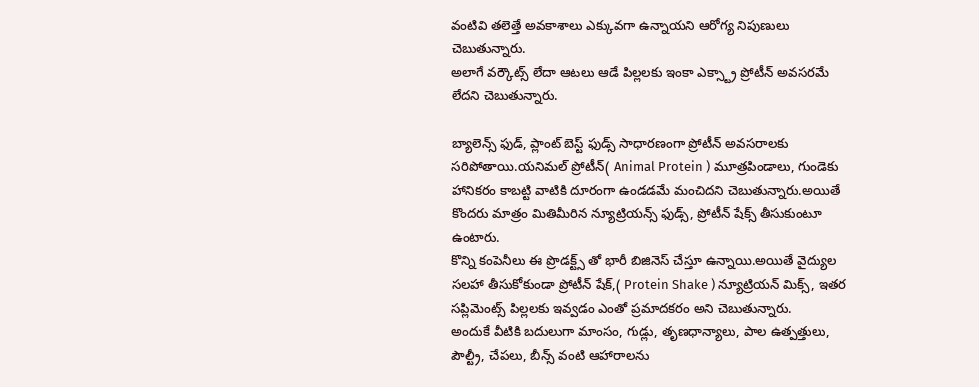వంటివి తలెత్తే అవకాశాలు ఎక్కువగా ఉన్నాయని ఆరోగ్య నిపుణులు చెబుతున్నారు.
అలాగే వర్కౌట్స్ లేదా ఆటలు ఆడే పిల్లలకు ఇంకా ఎక్స్ట్రా ప్రోటీన్ అవసరమే లేదని చెబుతున్నారు.

బ్యాలెన్స్ ఫుడ్, ప్లాంట్ బెస్ట్ ఫుడ్స్ సాధారణంగా ప్రోటీన్ అవసరాలకు సరిపోతాయి.యనిమల్ ప్రోటీన్( Animal Protein ) మూత్రపిండాలు, గుండెకు హానికరం కాబట్టి వాటికి దూరంగా ఉండడమే మంచిదని చెబుతున్నారు.అయితే కొందరు మాత్రం మితిమీరిన న్యూట్రియన్స్ ఫుడ్స్, ప్రోటీన్ షేక్స్ తీసుకుంటూ ఉంటారు.
కొన్ని కంపెనీలు ఈ ప్రొడక్ట్స్ తో భారీ బిజినెస్ చేస్తూ ఉన్నాయి.అయితే వైద్యుల సలహా తీసుకోకుండా ప్రోటీన్ షేక్,( Protein Shake ) న్యూట్రియన్ మిక్స్, ఇతర సప్లిమెంట్స్ పిల్లలకు ఇవ్వడం ఎంతో ప్రమాదకరం అని చెబుతున్నారు.
అందుకే వీటికి బదులుగా మాంసం, గుడ్లు, తృణధాన్యాలు, పాల ఉత్పత్తులు, పౌల్ట్రీ, చేపలు, బీన్స్ వంటి ఆహారాలను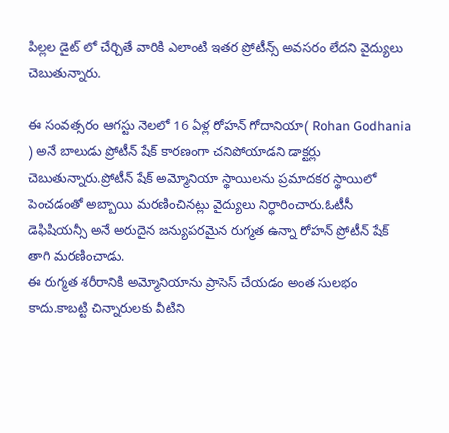పిల్లల డైట్ లో చేర్చితే వారికి ఎలాంటి ఇతర ప్రోటీన్స్ అవసరం లేదని వైద్యులు చెబుతున్నారు.

ఈ సంవత్సరం ఆగస్టు నెలలో 16 ఏళ్ల రోహన్ గోదానియా( Rohan Godhania ) అనే బాలుడు ప్రోటీన్ షేక్ కారణంగా చనిపోయాడని డాక్టర్లు చెబుతున్నారు.ప్రోటీన్ షేక్ అమ్మోనియా స్థాయిలను ప్రమాదకర స్థాయిలో పెంచడంతో అబ్బాయి మరణించినట్లు వైద్యులు నిర్ధారించారు.ఓటీసీ డెఫిషియన్సీ అనే అరుదైన జన్యుపరమైన రుగ్మత ఉన్నా రోహన్ ప్రోటీన్ షేక్ తాగి మరణించాడు.
ఈ రుగ్మత శరీరానికి అమ్మోనియాను ప్రాసెస్ చేయడం అంత సులభం కాదు.కాబట్టి చిన్నారులకు వీటిని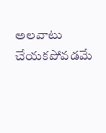అలవాటు చేయకపోవడమే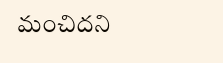మంచిదని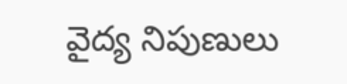వైద్య నిపుణులు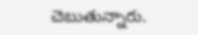చెబుతున్నారు.